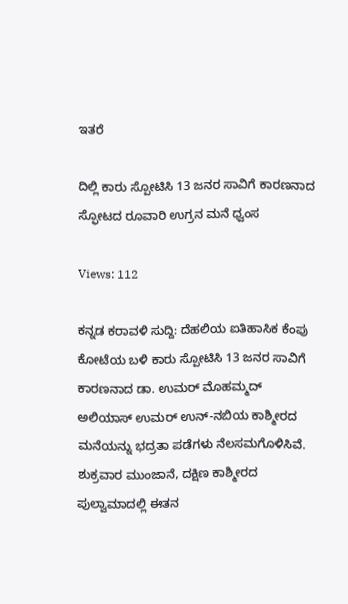ಇತರೆ

ದಿಲ್ಲಿ ಕಾರು ಸ್ಪೋಟಿಸಿ 13 ಜನರ ಸಾವಿಗೆ ಕಾರಣನಾದ ಸ್ಫೋಟದ ರೂವಾರಿ ಉಗ್ರನ ಮನೆ ಧ್ವಂಸ

Views: 112

ಕನ್ನಡ ಕರಾವಳಿ ಸುದ್ದಿ: ದೆಹಲಿಯ ಐತಿಹಾಸಿಕ ಕೆಂಪು ಕೋಟೆಯ ಬಳಿ ಕಾರು ಸ್ಪೋಟಿಸಿ 13 ಜನರ ಸಾವಿಗೆ ಕಾರಣನಾದ ಡಾ. ಉಮರ್ ಮೊಹಮ್ಮದ್ ಅಲಿಯಾಸ್ ಉಮರ್ ಉನ್-ನಬಿಯ ಕಾಶ್ಮೀರದ ಮನೆಯನ್ನು ಭದ್ರತಾ ಪಡೆಗಳು ನೆಲಸಮಗೊಳಿಸಿವೆ. ಶುಕ್ರವಾರ ಮುಂಜಾನೆ, ದಕ್ಷಿಣ ಕಾಶ್ಮೀರದ ಪುಲ್ವಾಮಾದಲ್ಲಿ ಈತನ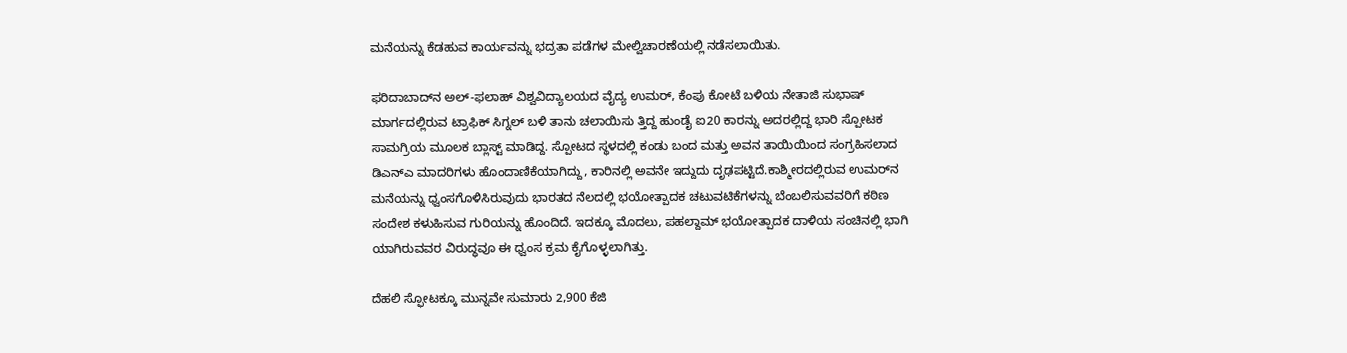ಮನೆಯನ್ನು ಕೆಡಹುವ ಕಾರ್ಯವನ್ನು ಭದ್ರತಾ ಪಡೆಗಳ ಮೇಲ್ವಿಚಾರಣೆಯಲ್ಲಿ ನಡೆಸಲಾಯಿತು.

ಫರಿದಾಬಾದ್‌ನ ಅಲ್-ಫಲಾಹ್ ವಿಶ್ವವಿದ್ಯಾಲಯದ ವೈದ್ಯ ಉಮರ್, ಕೆಂಪು ಕೋಟೆ ಬಳಿಯ ನೇತಾಜಿ ಸುಭಾಷ್ ಮಾರ್ಗದಲ್ಲಿರುವ ಟ್ರಾಫಿಕ್ ಸಿಗ್ನಲ್ ಬಳಿ ತಾನು ಚಲಾಯಿಸು ತ್ತಿದ್ದ ಹುಂಡೈ ಐ20 ಕಾರನ್ನು ಅದರಲ್ಲಿದ್ದ ಭಾರಿ ಸ್ಪೋಟಕ ಸಾಮಗ್ರಿಯ ಮೂಲಕ ಬ್ಲಾಸ್ಟ್ ಮಾಡಿದ್ದ. ಸ್ಪೋಟದ ಸ್ಥಳದಲ್ಲಿ ಕಂಡು ಬಂದ ಮತ್ತು ಅವನ ತಾಯಿಯಿಂದ ಸಂಗ್ರಹಿಸಲಾದ ಡಿಎನ್ಎ ಮಾದರಿಗಳು ಹೊಂದಾಣಿಕೆಯಾಗಿದ್ದು, ಕಾರಿನಲ್ಲಿ ಅವನೇ ಇದ್ದುದು ದೃಢಪಟ್ಟಿದೆ.ಕಾಶ್ಮೀರದಲ್ಲಿರುವ ಉಮರ್‌ನ ಮನೆಯನ್ನು ಧ್ವಂಸಗೊಳಿಸಿರುವುದು ಭಾರತದ ನೆಲದಲ್ಲಿ ಭಯೋತ್ಪಾದಕ ಚಟುವಟಿಕೆಗಳನ್ನು ಬೆಂಬಲಿಸುವವರಿಗೆ ಕಠಿಣ ಸಂದೇಶ ಕಳುಹಿಸುವ ಗುರಿಯನ್ನು ಹೊಂದಿದೆ. ಇದಕ್ಕೂ ಮೊದಲು, ಪಹಲ್ದಾಮ್ ಭಯೋತ್ಪಾದಕ ದಾಳಿಯ ಸಂಚಿನಲ್ಲಿ ಭಾಗಿ ಯಾಗಿರುವವರ ವಿರುದ್ಧವೂ ಈ ಧ್ವಂಸ ಕ್ರಮ ಕೈಗೊಳ್ಳಲಾಗಿತ್ತು.

ದೆಹಲಿ ಸ್ಫೋಟಕ್ಕೂ ಮುನ್ನವೇ ಸುಮಾರು 2,900 ಕೆಜಿ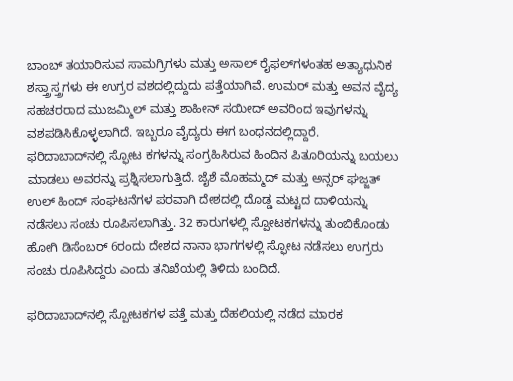ಬಾಂಬ್ ತಯಾರಿಸುವ ಸಾಮಗ್ರಿಗಳು ಮತ್ತು ಅಸಾಲ್ ರೈಫಲ್‌ಗಳಂತಹ ಅತ್ಯಾಧುನಿಕ ಶಸ್ತ್ರಾಸ್ತ್ರಗಳು ಈ ಉಗ್ರರ ವಶದಲ್ಲಿದ್ದುದು ಪತ್ತೆಯಾಗಿವೆ. ಉಮರ್ ಮತ್ತು ಅವನ ವೈದ್ಯ ಸಹಚರರಾದ ಮುಜಮ್ಮಿಲ್ ಮತ್ತು ಶಾಹೀನ್ ಸಯೀದ್ ಅವರಿಂದ ಇವುಗಳನ್ನು ವಶಪಡಿಸಿಕೊಳ್ಳಲಾಗಿದೆ. ಇಬ್ಬರೂ ವೈದ್ಯರು ಈಗ ಬಂಧನದಲ್ಲಿದ್ದಾರೆ. ಫರಿದಾಬಾದ್‌ನಲ್ಲಿ ಸ್ಫೋಟ ಕಗಳನ್ನು ಸಂಗ್ರಹಿಸಿರುವ ಹಿಂದಿನ ಪಿತೂರಿಯನ್ನು ಬಯಲು ಮಾಡಲು ಅವರನ್ನು ಪ್ರಶ್ನಿಸಲಾಗುತ್ತಿದೆ. ಜೈಶೆ ಮೊಹಮ್ಮದ್ ಮತ್ತು ಅನ್ಸ‌ರ್ ಘಜ್ಜತ್ ಉಲ್ ಹಿಂದ್ ಸಂಘಟನೆಗಳ ಪರವಾಗಿ ದೇಶದಲ್ಲಿ ದೊಡ್ಡ ಮಟ್ಟದ ದಾಳಿಯನ್ನು ನಡೆಸಲು ಸಂಚು ರೂಪಿಸಲಾಗಿತ್ತು. 32 ಕಾರುಗಳಲ್ಲಿ ಸ್ಪೋಟಕಗಳನ್ನು ತುಂಬಿಕೊಂಡು ಹೋಗಿ ಡಿಸೆಂಬರ್ 6ರಂದು ದೇಶದ ನಾನಾ ಭಾಗಗಳಲ್ಲಿ ಸ್ಫೋಟ ನಡೆಸಲು ಉಗ್ರರು ಸಂಚು ರೂಪಿಸಿದ್ದರು ಎಂದು ತನಿಖೆಯಲ್ಲಿ ತಿಳಿದು ಬಂದಿದೆ.

ಫರಿದಾಬಾದ್‌ನಲ್ಲಿ ಸ್ಪೋಟಕಗಳ ಪತ್ತೆ ಮತ್ತು ದೆಹಲಿಯಲ್ಲಿ ನಡೆದ ಮಾರಕ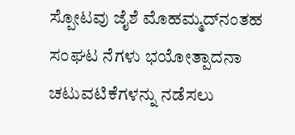ಸ್ಪೋಟವು ಜೈಶೆ ಮೊಹಮ್ಮದ್‌ನಂತಹ ಸಂಘಟ ನೆಗಳು ಭಯೋತ್ಪಾದನಾ ಚಟುವಟಿಕೆಗಳನ್ನು ನಡೆಸಲು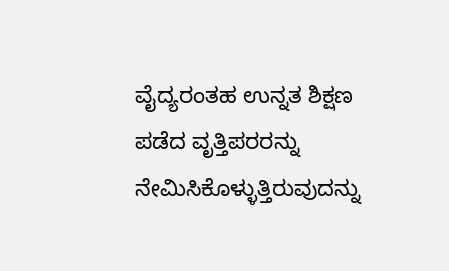ವೈದ್ಯರಂತಹ ಉನ್ನತ ಶಿಕ್ಷಣ ಪಡೆದ ವೃತ್ತಿಪರರನ್ನು ನೇಮಿಸಿಕೊಳ್ಳುತ್ತಿರುವುದನ್ನು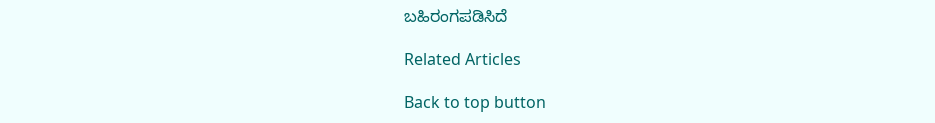ಬಹಿರಂಗಪಡಿಸಿದೆ

Related Articles

Back to top button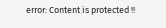error: Content is protected !!